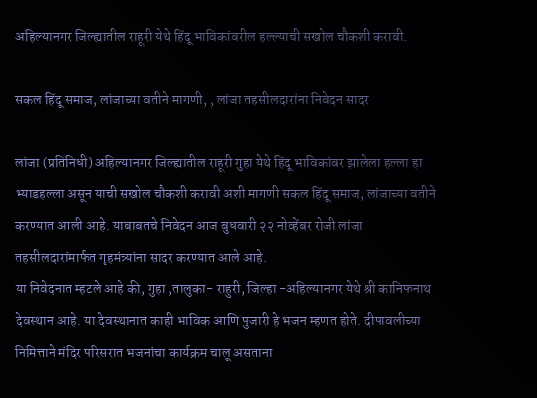अहिल्यानगर जिल्ह्यातील राहूरी येथे हिंदू भाविकांवरील हल्ल्याची सखोल चौकशी करावी.

सकल हिंदू समाज, लांजाच्या वतीने मागणी, , लांजा तहसीलदारांना निवेदन सादर

लांजा (प्रतिनिधी) अहिल्यानगर जिल्ह्यातील राहूरी गुहा येथे हिंदू भाविकांवर झालेला हल्ला हा भ्याडहल्ला असून याची सखोल चौकशी करावी अशी मागणी सकल हिंदू समाज, लांजाच्या वतीने करण्यात आली आहे. याबाबतचे निवेदन आज बुधवारी २२ नोव्हेंबर रोजी लांजा तहसीलदारांमार्फत गृहमंत्र्यांना सादर करण्यात आले आहे.
या निवेदनात म्हटले आहे की, गुहा ,तालुका- राहुरी, जिल्हा -अहिल्यानगर येथे श्री कानिफनाथ देवस्थान आहे. या देवस्थानात काही भाविक आणि पुजारी हे भजन म्हणत होते. दीपावलीच्या निमित्ताने मंदिर परिसरात भजनांचा कार्यक्रम चालू असताना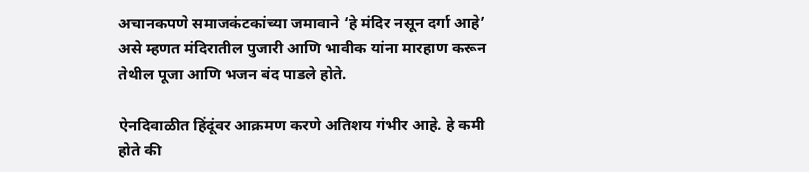अचानकपणे समाजकंटकांच्या जमावाने ‘हे मंदिर नसून दर्गा आहे’ असे म्हणत मंदिरातील पुजारी आणि भावीक यांना मारहाण करून तेथील पूजा आणि भजन बंद पाडले होते.

ऐनदिवाळीत हिंदूंवर आक्रमण करणे अतिशय गंभीर आहे. हे कमी होते की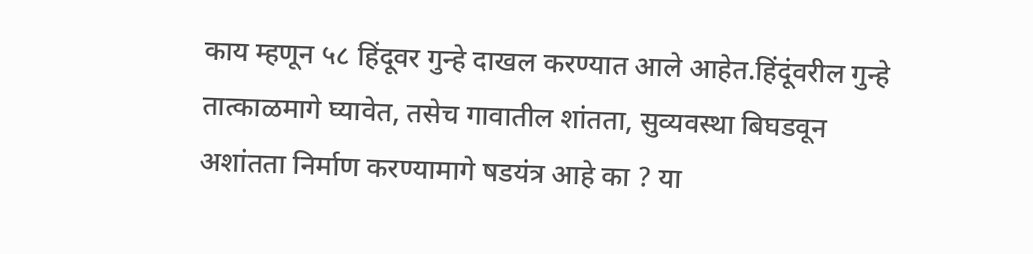काय म्हणून ५८ हिंदूवर गुन्हे दाखल करण्यात आले आहेत.हिंदूंवरील गुन्हे तात्काळमागे घ्यावेत, तसेच गावातील शांतता, सुव्यवस्था बिघडवून अशांतता निर्माण करण्यामागे षडयंत्र आहे का ? या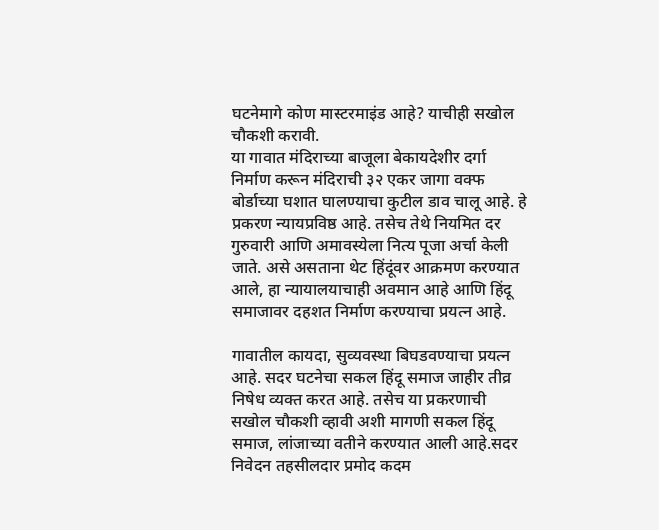घटनेमागे कोण मास्टरमाइंड आहे? याचीही सखोल चौकशी करावी.
या गावात मंदिराच्या बाजूला बेकायदेशीर दर्गा निर्माण करून मंदिराची ३२ एकर जागा वक्फ बोर्डाच्या घशात घालण्याचा कुटील डाव चालू आहे. हे प्रकरण न्यायप्रविष्ठ आहे. तसेच तेथे नियमित दर गुरुवारी आणि अमावस्येला नित्य पूजा अर्चा केली जाते. असे असताना थेट हिंदूंवर आक्रमण करण्यात आले, हा न्यायालयाचाही अवमान आहे आणि हिंदू समाजावर दहशत निर्माण करण्याचा प्रयत्न आहे.

गावातील कायदा, सुव्यवस्था बिघडवण्याचा प्रयत्न आहे. सदर घटनेचा सकल हिंदू समाज जाहीर तीव्र निषेध व्यक्त करत आहे. तसेच या प्रकरणाची सखोल चौकशी व्हावी अशी मागणी सकल हिंदू समाज, लांजाच्या वतीने करण्यात आली आहे.सदर निवेदन तहसीलदार प्रमोद कदम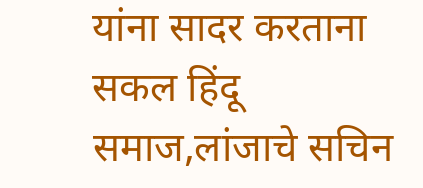यांना सादर करताना सकल हिंदू समाज,लांजाचे सचिन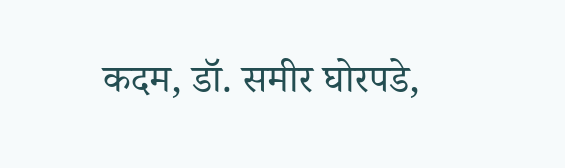कदम, डॉ. समीर घोरपडे,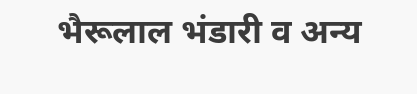भैरूलाल भंडारी व अन्य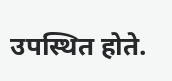उपस्थित होते.